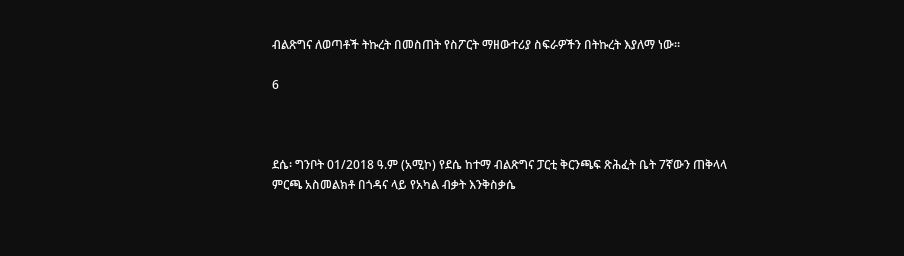ብልጽግና ለወጣቶች ትኩረት በመስጠት የስፖርት ማዘውተሪያ ስፍራዎችን በትኩረት እያለማ ነው።

6



ደሴ፡ ግንቦት 01/2018 ዓ.ም (አሚኮ) የደሴ ከተማ ብልጽግና ፓርቲ ቅርንጫፍ ጽሕፈት ቤት 7ኛውን ጠቅላላ ምርጫ አስመልክቶ በጎዳና ላይ የአካል ብቃት እንቅስቃሴ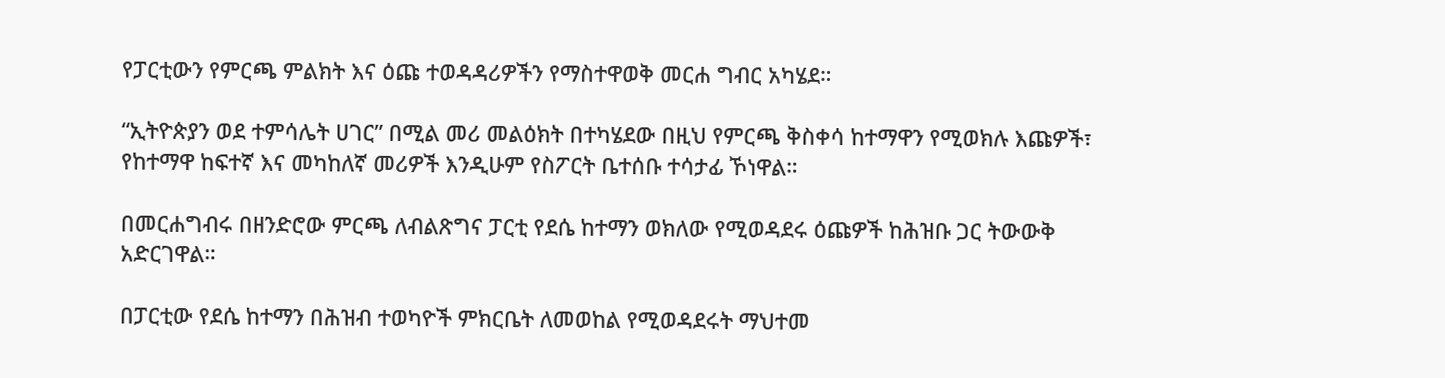የፓርቲውን የምርጫ ምልክት እና ዕጩ ተወዳዳሪዎችን የማስተዋወቅ መርሐ ግብር አካሄደ።

“ኢትዮጵያን ወደ ተምሳሌት ሀገር” በሚል መሪ መልዕክት በተካሄደው በዚህ የምርጫ ቅስቀሳ ከተማዋን የሚወክሉ እጩዎች፣ የከተማዋ ከፍተኛ እና መካከለኛ መሪዎች እንዲሁም የስፖርት ቤተሰቡ ተሳታፊ ኾነዋል።

በመርሐግብሩ በዘንድሮው ምርጫ ለብልጽግና ፓርቲ የደሴ ከተማን ወክለው የሚወዳደሩ ዕጩዎች ከሕዝቡ ጋር ትውውቅ አድርገዋል።

በፓርቲው የደሴ ከተማን በሕዝብ ተወካዮች ምክርቤት ለመወከል የሚወዳደሩት ማህተመ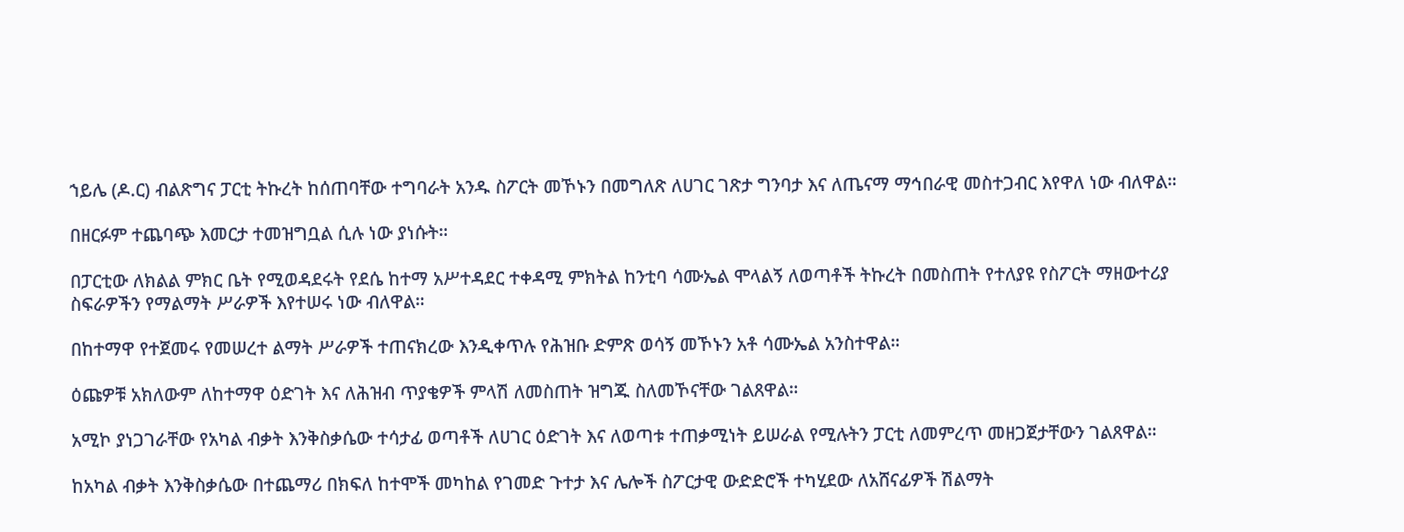ኀይሌ (ዶ.ር) ብልጽግና ፓርቲ ትኩረት ከሰጠባቸው ተግባራት አንዱ ስፖርት መኾኑን በመግለጽ ለሀገር ገጽታ ግንባታ እና ለጤናማ ማኅበራዊ መስተጋብር እየዋለ ነው ብለዋል።

በዘርፉም ተጨባጭ እመርታ ተመዝግቧል ሲሉ ነው ያነሱት።

በፓርቲው ለክልል ምክር ቤት የሚወዳደሩት የደሴ ከተማ አሥተዳደር ተቀዳሚ ምክትል ከንቲባ ሳሙኤል ሞላልኝ ለወጣቶች ትኩረት በመስጠት የተለያዩ የስፖርት ማዘውተሪያ ስፍራዎችን የማልማት ሥራዎች እየተሠሩ ነው ብለዋል።

በከተማዋ የተጀመሩ የመሠረተ ልማት ሥራዎች ተጠናክረው እንዲቀጥሉ የሕዝቡ ድምጽ ወሳኝ መኾኑን አቶ ሳሙኤል አንስተዋል።

ዕጩዎቹ አክለውም ለከተማዋ ዕድገት እና ለሕዝብ ጥያቄዎች ምላሽ ለመስጠት ዝግጁ ስለመኾናቸው ገልጸዋል።

አሚኮ ያነጋገራቸው የአካል ብቃት እንቅስቃሴው ተሳታፊ ወጣቶች ለሀገር ዕድገት እና ለወጣቱ ተጠቃሚነት ይሠራል የሚሉትን ፓርቲ ለመምረጥ መዘጋጀታቸውን ገልጸዋል።

ከአካል ብቃት እንቅስቃሴው በተጨማሪ በክፍለ ከተሞች መካከል የገመድ ጉተታ እና ሌሎች ስፖርታዊ ውድድሮች ተካሂደው ለአሸናፊዎች ሽልማት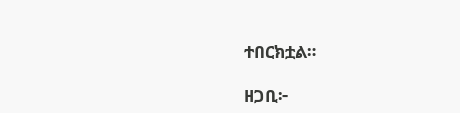ተበርክቷል።

ዘጋቢ፦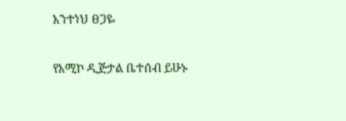አንተነህ ፀጋዬ

የአሚኮ ዲጅታል ቤተሰብ ይሁኑ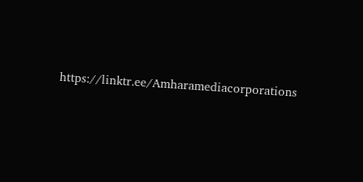https://linktr.ee/Amharamediacorporations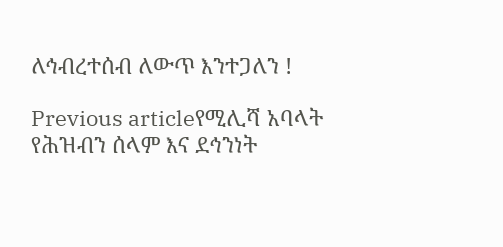ለኅብረተሰብ ለውጥ እንተጋለን !

Previous articleየሚሊሻ አባላት የሕዝብን ሰላም እና ደኅንነት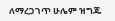ለማረጋገጥ ሁሌም ዝግጁ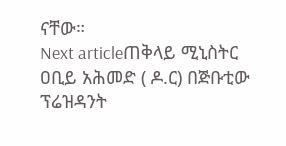ናቸው።
Next articleጠቅላይ ሚኒስትር ዐቢይ አሕመድ ( ዶ.ር) በጅቡቲው ፕሬዝዳንት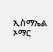ኢስማኤል ኦማር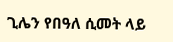ጊሌን የበዓለ ሲመት ላይ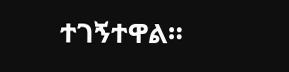ተገኝተዋል።